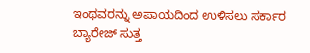ಇಂಥವರನ್ನು ಅಪಾಯದಿಂದ ಉಳಿಸಲು ಸರ್ಕಾರ ಬ್ಯಾರೇಜ್ ಸುತ್ತ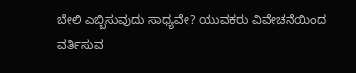ಬೇಲಿ ಎಬ್ಬಿಸುವುದು ಸಾಧ್ಯವೇ? ಯುವಕರು ವಿವೇಚನೆಯಿಂದ ವರ್ತಿಸುವ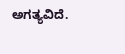ಅಗತ್ಯವಿದೆ.